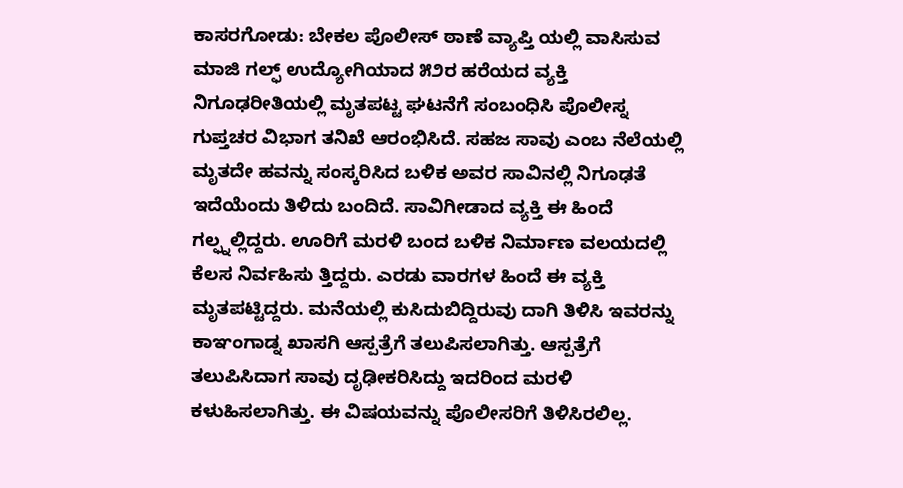ಕಾಸರಗೋಡು: ಬೇಕಲ ಪೊಲೀಸ್ ಠಾಣೆ ವ್ಯಾಪ್ತಿ ಯಲ್ಲಿ ವಾಸಿಸುವ ಮಾಜಿ ಗಲ್ಫ್ ಉದ್ಯೋಗಿಯಾದ ೫೨ರ ಹರೆಯದ ವ್ಯಕ್ತಿ ನಿಗೂಢರೀತಿಯಲ್ಲಿ ಮೃತಪಟ್ಟ ಘಟನೆಗೆ ಸಂಬಂಧಿಸಿ ಪೊಲೀಸ್ನ ಗುಪ್ತಚರ ವಿಭಾಗ ತನಿಖೆ ಆರಂಭಿಸಿದೆ. ಸಹಜ ಸಾವು ಎಂಬ ನೆಲೆಯಲ್ಲಿ ಮೃತದೇ ಹವನ್ನು ಸಂಸ್ಕರಿಸಿದ ಬಳಿಕ ಅವರ ಸಾವಿನಲ್ಲಿ ನಿಗೂಢತೆ ಇದೆಯೆಂದು ತಿಳಿದು ಬಂದಿದೆ. ಸಾವಿಗೀಡಾದ ವ್ಯಕ್ತಿ ಈ ಹಿಂದೆ ಗಲ್ಫ್ನಲ್ಲಿದ್ದರು. ಊರಿಗೆ ಮರಳಿ ಬಂದ ಬಳಿಕ ನಿರ್ಮಾಣ ವಲಯದಲ್ಲಿ ಕೆಲಸ ನಿರ್ವಹಿಸು ತ್ತಿದ್ದರು. ಎರಡು ವಾರಗಳ ಹಿಂದೆ ಈ ವ್ಯಕ್ತಿ ಮೃತಪಟ್ಟಿದ್ದರು. ಮನೆಯಲ್ಲಿ ಕುಸಿದುಬಿದ್ದಿರುವು ದಾಗಿ ತಿಳಿಸಿ ಇವರನ್ನು ಕಾಞಂಗಾಡ್ನ ಖಾಸಗಿ ಆಸ್ಪತ್ರೆಗೆ ತಲುಪಿಸಲಾಗಿತ್ತು. ಆಸ್ಪತ್ರೆಗೆ ತಲುಪಿಸಿದಾಗ ಸಾವು ದೃಢೀಕರಿಸಿದ್ದು ಇದರಿಂದ ಮರಳಿ ಕಳುಹಿಸಲಾಗಿತ್ತು. ಈ ವಿಷಯವನ್ನು ಪೊಲೀಸರಿಗೆ ತಿಳಿಸಿರಲಿಲ್ಲ.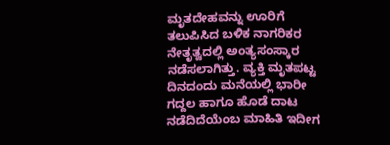ಮೃತದೇಹವನ್ನು ಊರಿಗೆ ತಲುಪಿಸಿದ ಬಳಿಕ ನಾಗರಿಕರ ನೇತೃತ್ವದಲ್ಲಿ ಅಂತ್ಯಸಂಸ್ಕಾರ ನಡೆಸಲಾಗಿತ್ತು. ವ್ಯಕ್ತಿ ಮೃತಪಟ್ಟ ದಿನದಂದು ಮನೆಯಲ್ಲಿ ಭಾರೀ ಗದ್ದಲ ಹಾಗೂ ಹೊಡೆ ದಾಟ ನಡೆದಿದೆಯೆಂಬ ಮಾಹಿತಿ ಇದೀಗ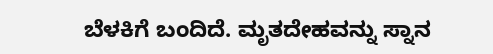ಬೆಳಕಿಗೆ ಬಂದಿದೆ. ಮೃತದೇಹವನ್ನು ಸ್ನಾನ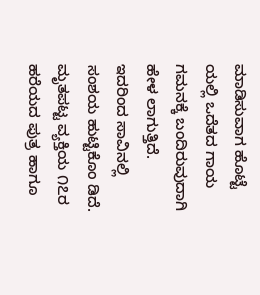ಮಾಡಿಸುವಾಗ ಹೊಟ್ಟೆ ಯಲ್ಲಿ ಒದೆತದ ಗಾಯ ಗಮನಕ್ಕೆ ಬಂದಿರುವುದಾಗಿ ಹೇಳ ಲಾಗುತ್ತಿದೆ. ಇದರಿಂದ ಸಾವಿನಲ್ಲಿ ಸಂಶಯ ಹುಟ್ಟಿಕೊಂ ಡಿದೆ. ಮೃತಪಟ್ಟ ವ್ಯಕ್ತಿಯ ೧೭ರ ಹರೆಯದ ಪುತ್ರ ಹಾಗೂ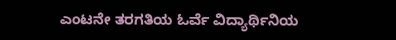ಎಂಟನೇ ತರಗತಿಯ ಓರ್ವೆ ವಿದ್ಯಾರ್ಥಿನಿಯ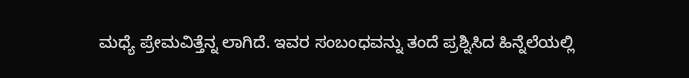ಮಧ್ಯೆ ಪ್ರೇಮವಿತ್ತೆನ್ನ ಲಾಗಿದೆ. ಇವರ ಸಂಬಂಧವನ್ನು ತಂದೆ ಪ್ರಶ್ನಿಸಿದ ಹಿನ್ನೆಲೆಯಲ್ಲಿ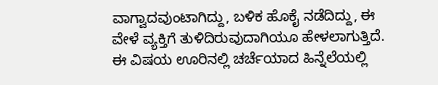ವಾಗ್ವಾದವುಂಟಾಗಿದ್ದು, ಬಳಿಕ ಹೊಕೈ ನಡೆದಿದ್ದು, ಈ ವೇಳೆ ವ್ಯಕ್ತಿಗೆ ತುಳಿದಿರುವುದಾಗಿಯೂ ಹೇಳಲಾಗುತ್ತಿದೆ. ಈ ವಿಷಯ ಊರಿನಲ್ಲಿ ಚರ್ಚೆಯಾದ ಹಿನ್ನೆಲೆಯಲ್ಲಿ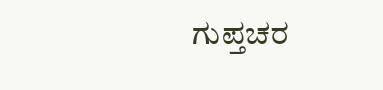ಗುಪ್ತಚರ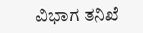ವಿಭಾಗ ತನಿಖೆ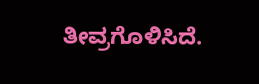ತೀವ್ರಗೊಳಿಸಿದೆ.